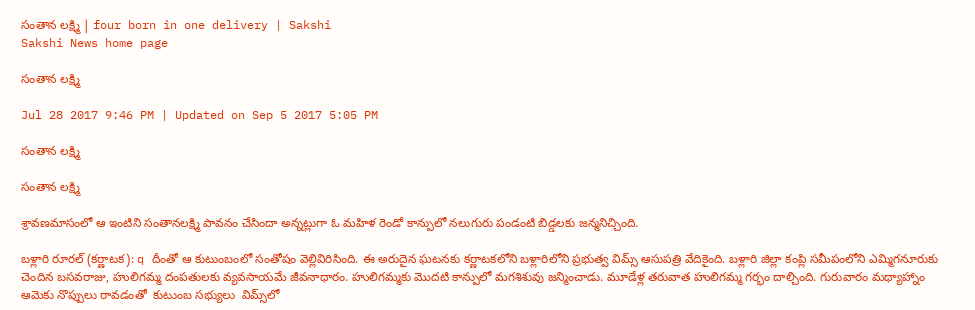సంతాన లక్ష్మి | four born in one delivery | Sakshi
Sakshi News home page

సంతాన లక్ష్మి

Jul 28 2017 9:46 PM | Updated on Sep 5 2017 5:05 PM

సంతాన లక్ష్మి

సంతాన లక్ష్మి

శ్రావణమాసంలో ఆ ఇంటిని సంతానలక్ష్మి పావనం చేసిందా అన్నట్లుగా ఓ మహిళ రెండో కాన్పులో నలుగురు పండంటి బిడ్డలకు జన్మనిచ్చింది.

బళ్లారి రూరల్‌ (కర్ణాటక): q దీంతో ఆ కుటుంబంలో సంతోషం వెల్లివిరిసింది. ఈ అరుదైన ఘటనకు కర్ణాటకలోని బళ్లారిలోని ప్రభుత్వ విమ్స్‌ ఆసుపత్రి వేదికైంది. బళ్లారి జిల్లా కంప్లి సమీపంలోని ఎమ్మిగనూరుకు చెందిన బసవరాజు, హులిగమ్మ దంపతులకు వ్యవసాయమే జీవనాధారం. హులిగమ్మకు మొదటి కాన్పులో మగశిశువు జన్మించాడు. మూడేళ్ల తరువాత హులిగమ్మ గర్భం దాల్చింది. గురువారం మధ్యాహ్నాం ఆమెకు నొప్పులు రావడంతో  కుటుంబ సభ్యులు  విమ్స్‌లో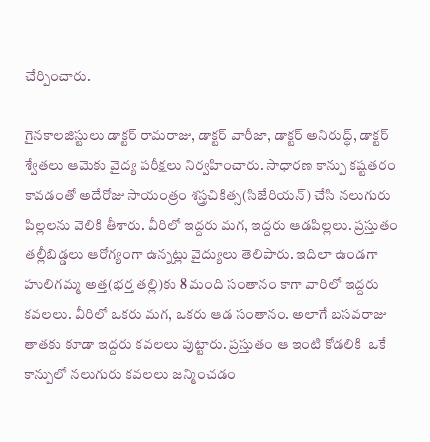చేర్పించారు.

గైనకాలజిస్టులు డాక్టర్‌ రామరాజు, డాక్టర్‌ వారీజా, డాక్టర్‌ అనిరుద్ధ్, డాక్టర్‌ శ్వేతలు ఆమెకు వైద్య పరీక్షలు నిర్వహించారు. సాధారణ కాన్పు కష్టతరం కావడంతో అదేరోజు సాయంత్రం శస్త్రచికిత్స(సిజేరియన్‌) చేసి నలుగురు పిల్లలను వెలికి తీశారు. వీరిలో ఇద్దరు మగ, ఇద్దరు ఆడపిల్లలు. ప్రస్తుతం తల్లీబిడ్డలు ఆరోగ్యంగా ఉన్నట్లు వైద్యులు తెలిపారు. ఇదిలా ఉండగా హులిగమ్మ అత్త(భర్త తల్లి)కు 8 మంది సంతానం కాగా వారిలో ఇద్దరు కవలలు. వీరిలో ఒకరు మగ, ఒకరు ఆడ సంతానం. అలాగే బసవరాజు తాతకు కూడా ఇద్దరు కవలలు పుట్టారు. ప్రస్తుతం ఆ ఇంటి కోడలికి  ఒకే కాన్పులో నలుగురు కవలలు జన్మించడం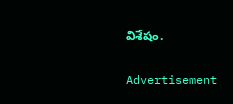విశేషం.

Advertisement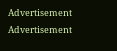Advertisement
Advertisement